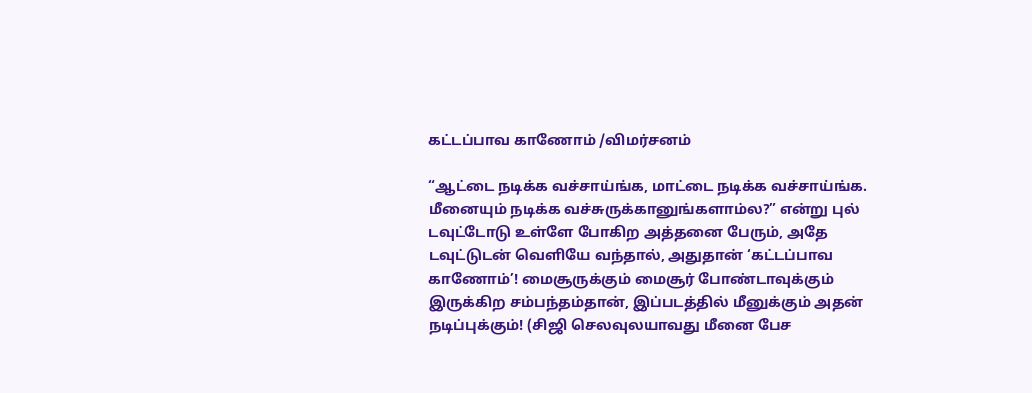கட்டப்பாவ காணோம் /விமர்சனம்

“ஆட்டை நடிக்க வச்சாய்ங்க, மாட்டை நடிக்க வச்சாய்ங்க. மீனையும் நடிக்க வச்சுருக்கானுங்களாம்ல?” என்று புல் டவுட்டோடு உள்ளே போகிற அத்தனை பேரும், அதே டவுட்டுடன் வெளியே வந்தால், அதுதான் ‘கட்டப்பாவ காணோம்’! மைசூருக்கும் மைசூர் போண்டாவுக்கும் இருக்கிற சம்பந்தம்தான், இப்படத்தில் மீனுக்கும் அதன் நடிப்புக்கும்! (சிஜி செலவுலயாவது மீனை பேச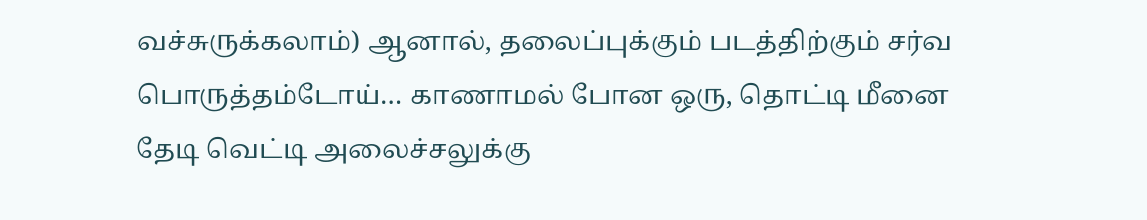வச்சுருக்கலாம்) ஆனால், தலைப்புக்கும் படத்திற்கும் சர்வ பொருத்தம்டோய்… காணாமல் போன ஒரு, தொட்டி மீனை தேடி வெட்டி அலைச்சலுக்கு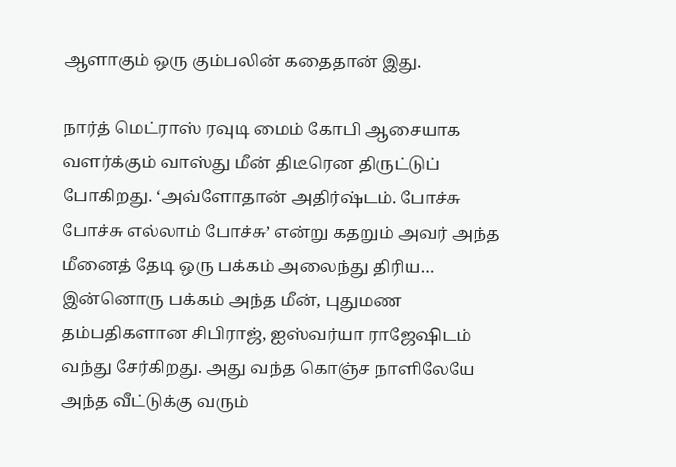ஆளாகும் ஒரு கும்பலின் கதைதான் இது.

நார்த் மெட்ராஸ் ரவுடி மைம் கோபி ஆசையாக வளர்க்கும் வாஸ்து மீன் திடீரென திருட்டுப் போகிறது. ‘அவ்ளோதான் அதிர்ஷ்டம். போச்சு போச்சு எல்லாம் போச்சு’ என்று கதறும் அவர் அந்த மீனைத் தேடி ஒரு பக்கம் அலைந்து திரிய… இன்னொரு பக்கம் அந்த மீன், புதுமண தம்பதிகளான சிபிராஜ், ஐஸ்வர்யா ராஜேஷிடம் வந்து சேர்கிறது. அது வந்த கொஞ்ச நாளிலேயே அந்த வீட்டுக்கு வரும்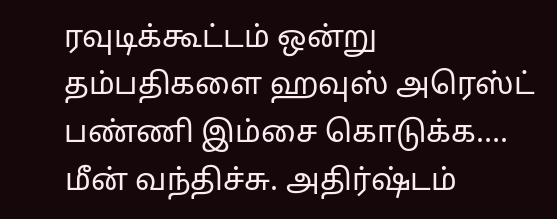ரவுடிக்கூட்டம் ஒன்று தம்பதிகளை ஹவுஸ் அரெஸ்ட் பண்ணி இம்சை கொடுக்க…. மீன் வந்திச்சு. அதிர்ஷ்டம்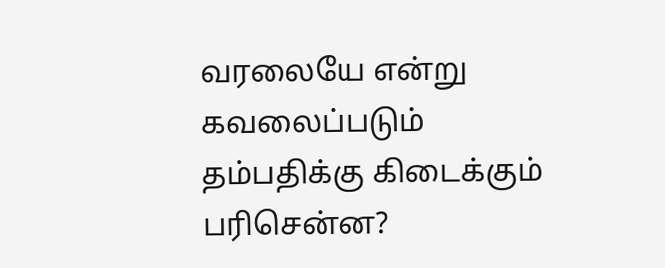வரலையே என்று கவலைப்படும் தம்பதிக்கு கிடைக்கும் பரிசென்ன?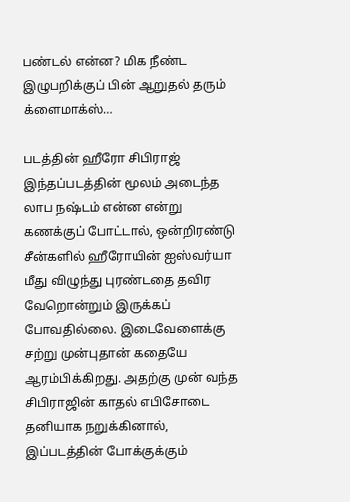பண்டல் என்ன? மிக நீண்ட இழுபறிக்குப் பின் ஆறுதல் தரும் க்ளைமாக்ஸ்…

படத்தின் ஹீரோ சிபிராஜ் இந்தப்படத்தின் மூலம் அடைந்த லாப நஷ்டம் என்ன என்று கணக்குப் போட்டால், ஒன்றிரண்டு சீன்களில் ஹீரோயின் ஐஸ்வர்யா மீது விழுந்து புரண்டதை தவிர வேறொன்றும் இருக்கப் போவதில்லை. இடைவேளைக்கு சற்று முன்புதான் கதையே ஆரம்பிக்கிறது. அதற்கு முன் வந்த சிபிராஜின் காதல் எபிசோடை தனியாக நறுக்கினால், இப்படத்தின் போக்குக்கும்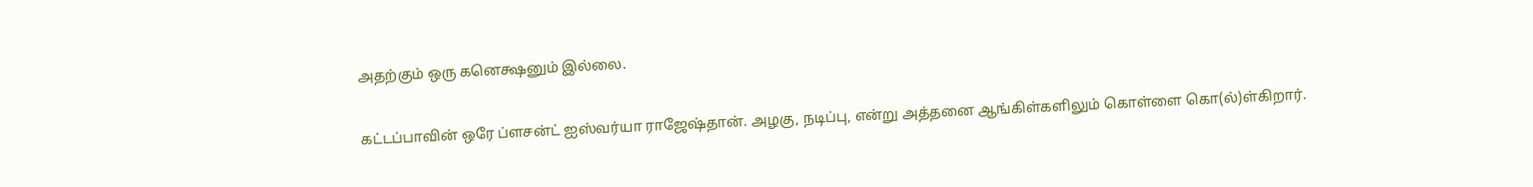அதற்கும் ஒரு கனெக்ஷனும் இல்லை.

கட்டப்பாவின் ஒரே ப்ளசன்ட் ஐஸ்வர்யா ராஜேஷ்தான். அழகு, நடிப்பு, என்று அத்தனை ஆங்கிள்களிலும் கொள்ளை கொ(ல்)ள்கிறார்.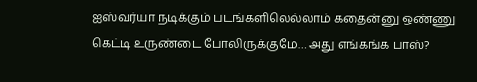ஐஸ்வர்யா நடிக்கும் படங்களிலெல்லாம் கதைன்னு ஒண்ணு கெட்டி உருண்டை போலிருக்குமே… அது எங்கங்க பாஸ்?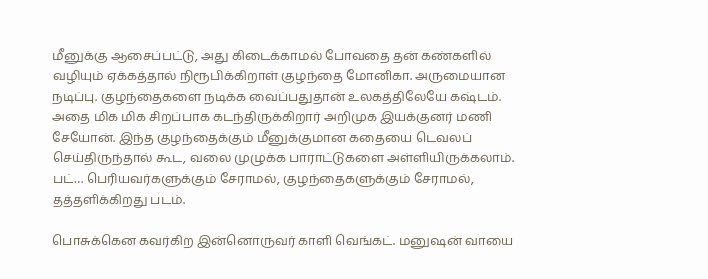மீனுக்கு ஆசைப்பட்டு, அது கிடைக்காமல் போவதை தன் கண்களில் வழியும் ஏக்கத்தால் நிரூபிக்கிறாள் குழந்தை மோனிகா. அருமையான நடிப்பு. குழந்தைகளை நடிக்க வைப்பதுதான் உலகத்திலேயே கஷ்டம். அதை மிக மிக சிறப்பாக கடந்திருக்கிறார் அறிமுக இயக்குனர் மணி சேயோன். இந்த குழந்தைக்கும் மீனுக்குமான கதையை டெவலப் செய்திருந்தால் கூட, வலை முழுக்க பாராட்டுகளை அள்ளியிருக்கலாம். பட்… பெரியவர்களுக்கும் சேராமல், குழந்தைகளுக்கும் சேராமல், தத்தளிக்கிறது படம்.

பொசுக்கென கவர்கிற இன்னொருவர் காளி வெங்கட். மனுஷன் வாயை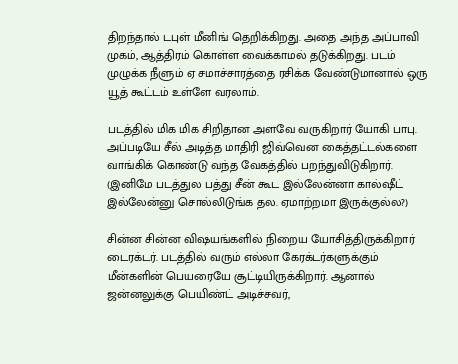திறந்தால் டபுள் மீனிங் தெறிக்கிறது. அதை அந்த அப்பாவி முகம், ஆத்திரம் கொள்ள வைக்காமல் தடுக்கிறது. படம் முழுக்க நீளும் ஏ சமாச்சாரத்தை ரசிக்க வேண்டுமானால் ஒரு யூத் கூட்டம் உள்ளே வரலாம்.

படத்தில் மிக மிக சிறிதான அளவே வருகிறார் யோகி பாபு. அப்படியே சீல் அடித்த மாதிரி ஜிவ்வென கைத்தட்டல்களை வாங்கிக் கொண்டு வந்த வேகத்தில் பறந்துவிடுகிறார். (இனிமே படத்துல பத்து சீன் கூட இல்லேன்னா கால்ஷீட் இல்லேன்னு சொல்லிடுங்க தல. ஏமாற்றமா இருக்குல்ல?)

சின்ன சின்ன விஷயங்களில் நிறைய யோசித்திருக்கிறார் டைரக்டர். படத்தில் வரும் எல்லா கேரக்டர்களுக்கும் மீன்களின் பெயரையே சூட்டியிருக்கிறார். ஆனால் ஜன்னலுக்கு பெயிண்ட் அடிச்சவர்,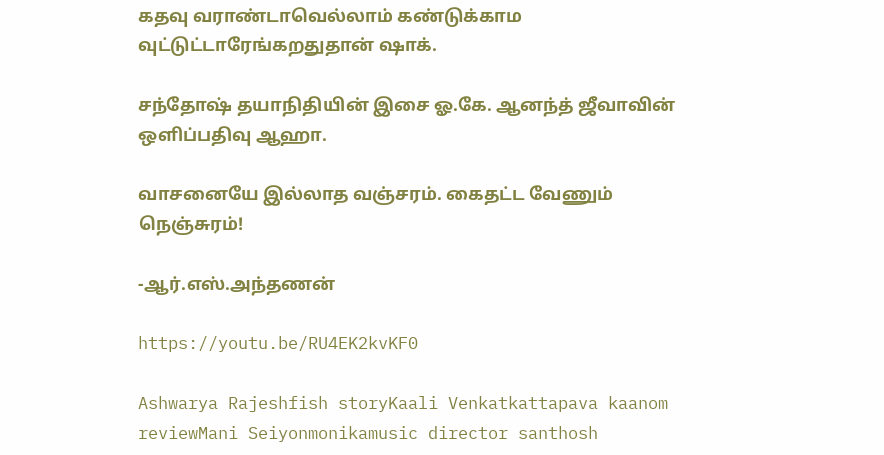கதவு வராண்டாவெல்லாம் கண்டுக்காம வுட்டுட்டாரேங்கறதுதான் ஷாக்.

சந்தோஷ் தயாநிதியின் இசை ஓ.கே. ஆனந்த் ஜீவாவின் ஒளிப்பதிவு ஆஹா.

வாசனையே இல்லாத வஞ்சரம். கைதட்ட வேணும் நெஞ்சுரம்!

-ஆர்.எஸ்.அந்தணன்

https://youtu.be/RU4EK2kvKF0

Ashwarya Rajeshfish storyKaali Venkatkattapava kaanom reviewMani Seiyonmonikamusic director santhosh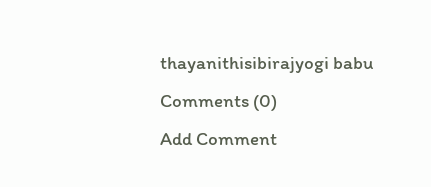thayanithisibirajyogi babu
Comments (0)
Add Comment